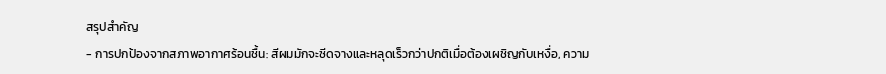สรุปสำคัญ
- การปกป้องจากสภาพอากาศร้อนชื้น: สีผมมักจะซีดจางและหลุดเร็วกว่าปกติเมื่อต้องเผชิญกับเหงื่อ, ความ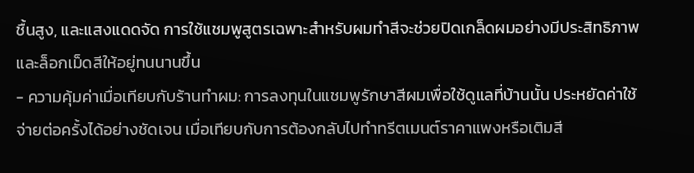ชื้นสูง, และแสงแดดจัด การใช้แชมพูสูตรเฉพาะสำหรับผมทำสีจะช่วยปิดเกล็ดผมอย่างมีประสิทธิภาพและล็อกเม็ดสีให้อยู่ทนนานขึ้น
- ความคุ้มค่าเมื่อเทียบกับร้านทำผม: การลงทุนในแชมพูรักษาสีผมเพื่อใช้ดูแลที่บ้านนั้น ประหยัดค่าใช้จ่ายต่อครั้งได้อย่างชัดเจน เมื่อเทียบกับการต้องกลับไปทำทรีตเมนต์ราคาแพงหรือเติมสี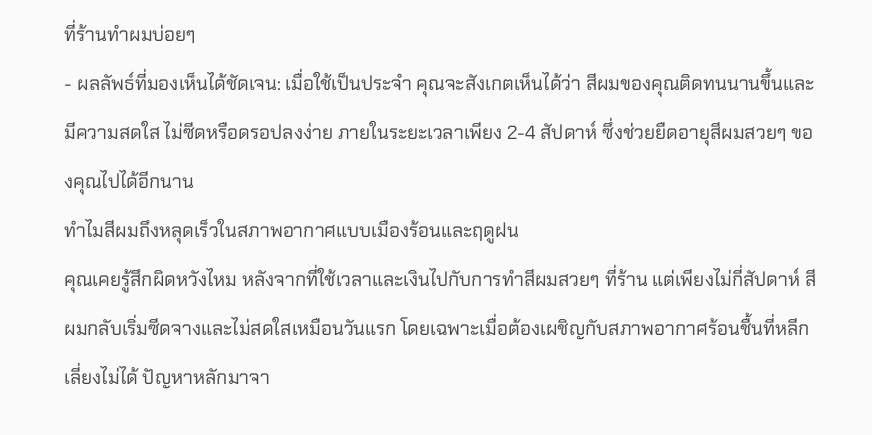ที่ร้านทำผมบ่อยๆ
- ผลลัพธ์ที่มองเห็นได้ชัดเจน: เมื่อใช้เป็นประจำ คุณจะสังเกตเห็นได้ว่า สีผมของคุณติดทนนานขึ้นและมีความสดใส ไม่ซีดหรือดรอปลงง่าย ภายในระยะเวลาเพียง 2-4 สัปดาห์ ซึ่งช่วยยืดอายุสีผมสวยๆ ของคุณไปได้อีกนาน
ทำไมสีผมถึงหลุดเร็วในสภาพอากาศแบบเมืองร้อนและฤดูฝน
คุณเคยรู้สึกผิดหวังไหม หลังจากที่ใช้เวลาและเงินไปกับการทำสีผมสวยๆ ที่ร้าน แต่เพียงไม่กี่สัปดาห์ สีผมกลับเริ่มซีดจางและไม่สดใสเหมือนวันแรก โดยเฉพาะเมื่อต้องเผชิญกับสภาพอากาศร้อนชื้นที่หลีกเลี่ยงไม่ได้ ปัญหาหลักมาจา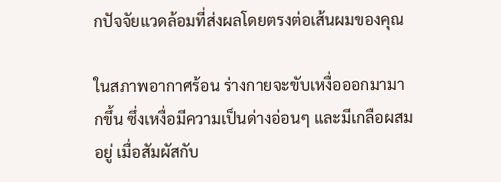กปัจจัยแวดล้อมที่ส่งผลโดยตรงต่อเส้นผมของคุณ

ในสภาพอากาศร้อน ร่างกายจะขับเหงื่อออกมามากขึ้น ซึ่งเหงื่อมีความเป็นด่างอ่อนๆ และมีเกลือผสมอยู่ เมื่อสัมผัสกับ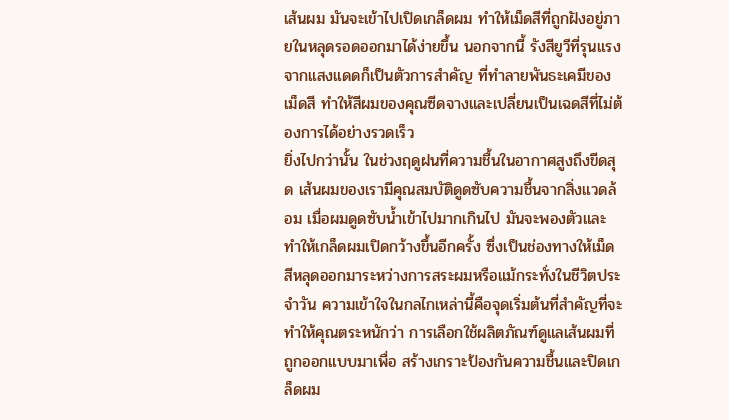เส้นผม มันจะเข้าไปเปิดเกล็ดผม ทำให้เม็ดสีที่ถูกฝังอยู่ภายในหลุดรอดออกมาได้ง่ายขึ้น นอกจากนี้ รังสียูวีที่รุนแรงจากแสงแดดก็เป็นตัวการสำคัญ ที่ทำลายพันธะเคมีของเม็ดสี ทำให้สีผมของคุณซีดจางและเปลี่ยนเป็นเฉดสีที่ไม่ต้องการได้อย่างรวดเร็ว
ยิ่งไปกว่านั้น ในช่วงฤดูฝนที่ความชื้นในอากาศสูงถึงขีดสุด เส้นผมของเรามีคุณสมบัติดูดซับความชื้นจากสิ่งแวดล้อม เมื่อผมดูดซับน้ำเข้าไปมากเกินไป มันจะพองตัวและทำให้เกล็ดผมเปิดกว้างขึ้นอีกครั้ง ซึ่งเป็นช่องทางให้เม็ดสีหลุดออกมาระหว่างการสระผมหรือแม้กระทั่งในชีวิตประจำวัน ความเข้าใจในกลไกเหล่านี้คือจุดเริ่มต้นที่สำคัญที่จะทำให้คุณตระหนักว่า การเลือกใช้ผลิตภัณฑ์ดูแลเส้นผมที่ถูกออกแบบมาเพื่อ สร้างเกราะป้องกันความชื้นและปิดเกล็ดผม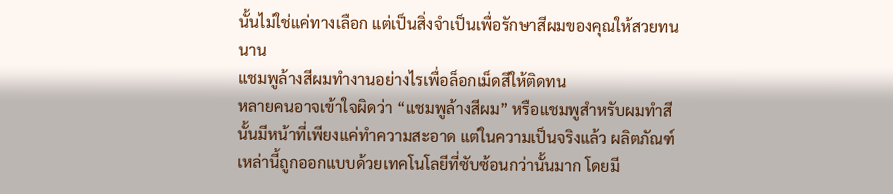นั้นไม่ใช่แค่ทางเลือก แต่เป็นสิ่งจำเป็นเพื่อรักษาสีผมของคุณให้สวยทนนาน
แชมพูล้างสีผมทำงานอย่างไรเพื่อล็อกเม็ดสีให้ติดทน
หลายคนอาจเข้าใจผิดว่า “แชมพูล้างสีผม” หรือแชมพูสำหรับผมทำสีนั้นมีหน้าที่เพียงแค่ทำความสะอาด แต่ในความเป็นจริงแล้ว ผลิตภัณฑ์เหล่านี้ถูกออกแบบด้วยเทคโนโลยีที่ซับซ้อนกว่านั้นมาก โดยมี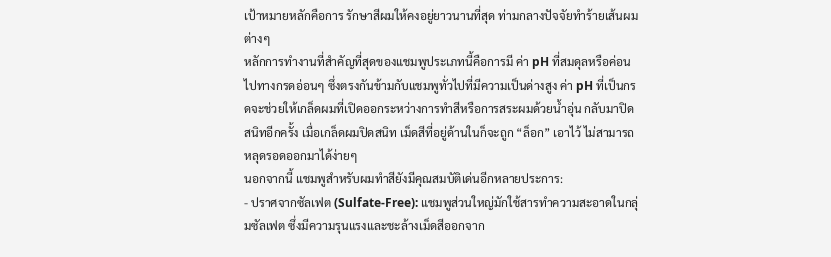เป้าหมายหลักคือการ รักษาสีผมให้คงอยู่ยาวนานที่สุด ท่ามกลางปัจจัยทำร้ายเส้นผมต่างๆ
หลักการทำงานที่สำคัญที่สุดของแชมพูประเภทนี้คือการมี ค่า pH ที่สมดุลหรือค่อนไปทางกรดอ่อนๆ ซึ่งตรงกันข้ามกับแชมพูทั่วไปที่มีความเป็นด่างสูง ค่า pH ที่เป็นกรดจะช่วยให้เกล็ดผมที่เปิดออกระหว่างการทำสีหรือการสระผมด้วยน้ำอุ่น กลับมาปิดสนิทอีกครั้ง เมื่อเกล็ดผมปิดสนิท เม็ดสีที่อยู่ด้านในก็จะถูก “ล็อก” เอาไว้ ไม่สามารถหลุดรอดออกมาได้ง่ายๆ
นอกจากนี้ แชมพูสำหรับผมทำสียังมีคุณสมบัติเด่นอีกหลายประการ:
- ปราศจากซัลเฟต (Sulfate-Free): แชมพูส่วนใหญ่มักใช้สารทำความสะอาดในกลุ่มซัลเฟต ซึ่งมีความรุนแรงและชะล้างเม็ดสีออกจาก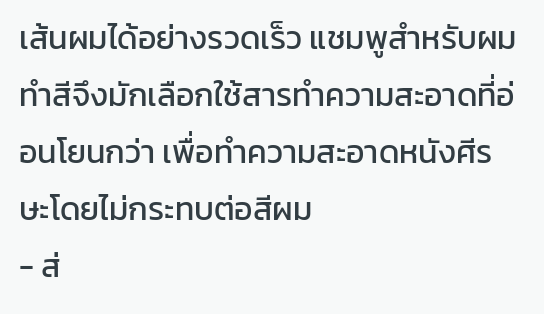เส้นผมได้อย่างรวดเร็ว แชมพูสำหรับผมทำสีจึงมักเลือกใช้สารทำความสะอาดที่อ่อนโยนกว่า เพื่อทำความสะอาดหนังศีรษะโดยไม่กระทบต่อสีผม
- ส่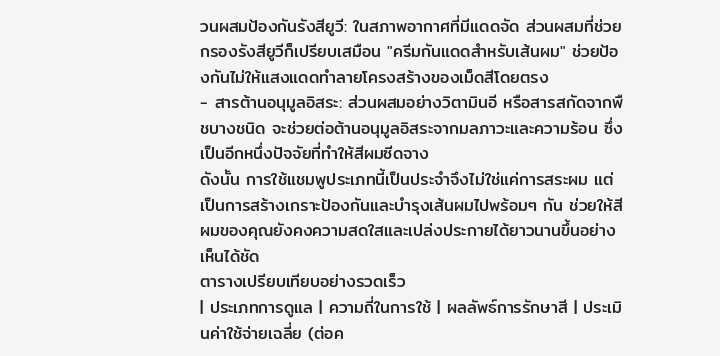วนผสมป้องกันรังสียูวี: ในสภาพอากาศที่มีแดดจัด ส่วนผสมที่ช่วยกรองรังสียูวีก็เปรียบเสมือน "ครีมกันแดดสำหรับเส้นผม" ช่วยป้องกันไม่ให้แสงแดดทำลายโครงสร้างของเม็ดสีโดยตรง
- สารต้านอนุมูลอิสระ: ส่วนผสมอย่างวิตามินอี หรือสารสกัดจากพืชบางชนิด จะช่วยต่อต้านอนุมูลอิสระจากมลภาวะและความร้อน ซึ่งเป็นอีกหนึ่งปัจจัยที่ทำให้สีผมซีดจาง
ดังนั้น การใช้แชมพูประเภทนี้เป็นประจำจึงไม่ใช่แค่การสระผม แต่เป็นการสร้างเกราะป้องกันและบำรุงเส้นผมไปพร้อมๆ กัน ช่วยให้สีผมของคุณยังคงความสดใสและเปล่งประกายได้ยาวนานขึ้นอย่างเห็นได้ชัด
ตารางเปรียบเทียบอย่างรวดเร็ว
| ประเภทการดูแล | ความถี่ในการใช้ | ผลลัพธ์การรักษาสี | ประเมินค่าใช้จ่ายเฉลี่ย (ต่อค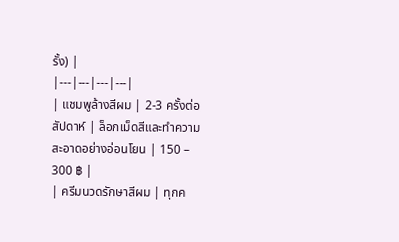รั้ง) |
|---|---|---|---|
| แชมพูล้างสีผม | 2-3 ครั้งต่อสัปดาห์ | ล็อกเม็ดสีและทำความสะอาดอย่างอ่อนโยน | 150 – 300 ฿ |
| ครีมนวดรักษาสีผม | ทุกค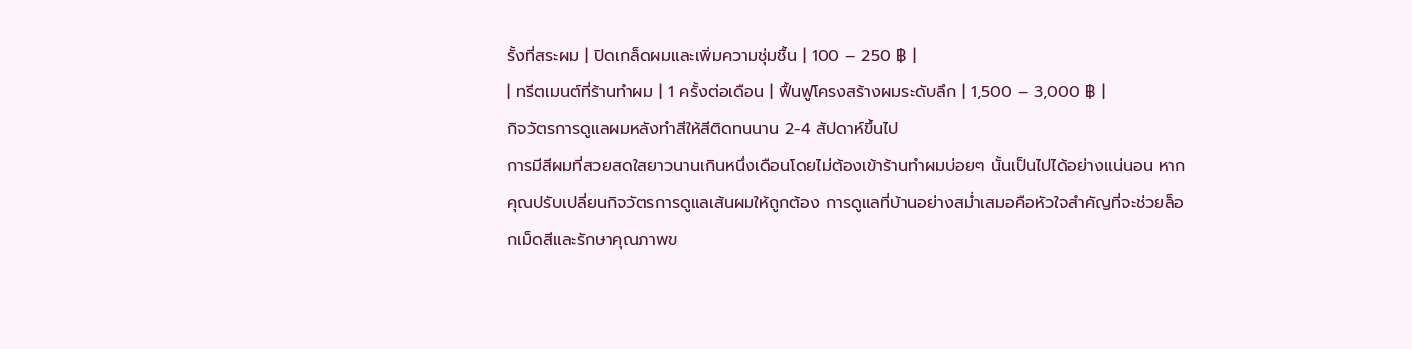รั้งที่สระผม | ปิดเกล็ดผมและเพิ่มความชุ่มชื้น | 100 – 250 ฿ |
| ทรีตเมนต์ที่ร้านทำผม | 1 ครั้งต่อเดือน | ฟื้นฟูโครงสร้างผมระดับลึก | 1,500 – 3,000 ฿ |
กิจวัตรการดูแลผมหลังทำสีให้สีติดทนนาน 2-4 สัปดาห์ขึ้นไป
การมีสีผมที่สวยสดใสยาวนานเกินหนึ่งเดือนโดยไม่ต้องเข้าร้านทำผมบ่อยๆ นั้นเป็นไปได้อย่างแน่นอน หากคุณปรับเปลี่ยนกิจวัตรการดูแลเส้นผมให้ถูกต้อง การดูแลที่บ้านอย่างสม่ำเสมอคือหัวใจสำคัญที่จะช่วยล็อกเม็ดสีและรักษาคุณภาพข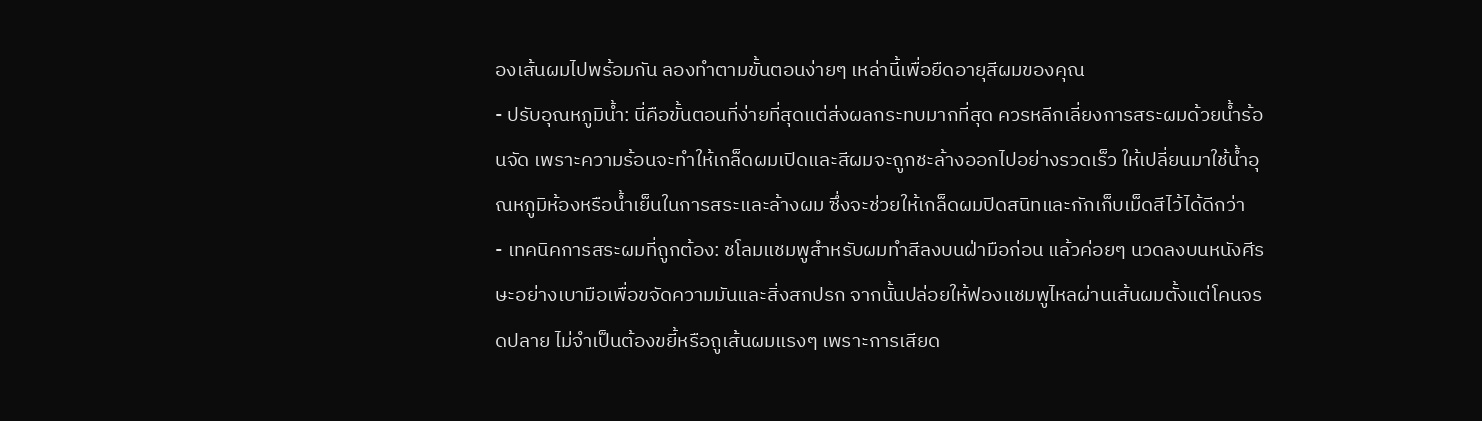องเส้นผมไปพร้อมกัน ลองทำตามขั้นตอนง่ายๆ เหล่านี้เพื่อยืดอายุสีผมของคุณ
- ปรับอุณหภูมิน้ำ: นี่คือขั้นตอนที่ง่ายที่สุดแต่ส่งผลกระทบมากที่สุด ควรหลีกเลี่ยงการสระผมด้วยน้ำร้อนจัด เพราะความร้อนจะทำให้เกล็ดผมเปิดและสีผมจะถูกชะล้างออกไปอย่างรวดเร็ว ให้เปลี่ยนมาใช้น้ำอุณหภูมิห้องหรือน้ำเย็นในการสระและล้างผม ซึ่งจะช่วยให้เกล็ดผมปิดสนิทและกักเก็บเม็ดสีไว้ได้ดีกว่า
- เทคนิคการสระผมที่ถูกต้อง: ชโลมแชมพูสำหรับผมทำสีลงบนฝ่ามือก่อน แล้วค่อยๆ นวดลงบนหนังศีรษะอย่างเบามือเพื่อขจัดความมันและสิ่งสกปรก จากนั้นปล่อยให้ฟองแชมพูไหลผ่านเส้นผมตั้งแต่โคนจรดปลาย ไม่จำเป็นต้องขยี้หรือถูเส้นผมแรงๆ เพราะการเสียด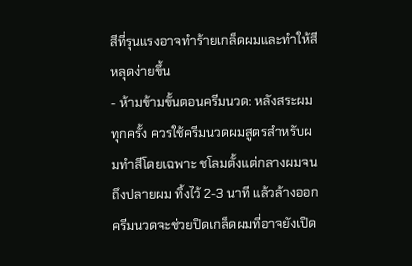สีที่รุนแรงอาจทำร้ายเกล็ดผมและทำให้สีหลุดง่ายขึ้น
- ห้ามข้ามขั้นตอนครีมนวด: หลังสระผมทุกครั้ง ควรใช้ครีมนวดผมสูตรสำหรับผมทำสีโดยเฉพาะ ชโลมตั้งแต่กลางผมจนถึงปลายผม ทิ้งไว้ 2-3 นาที แล้วล้างออก ครีมนวดจะช่วยปิดเกล็ดผมที่อาจยังเปิด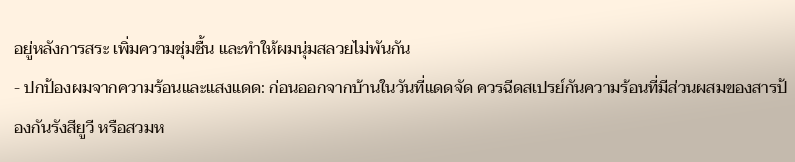อยู่หลังการสระ เพิ่มความชุ่มชื้น และทำให้ผมนุ่มสลวยไม่พันกัน
- ปกป้องผมจากความร้อนและแสงแดด: ก่อนออกจากบ้านในวันที่แดดจัด ควรฉีดสเปรย์กันความร้อนที่มีส่วนผสมของสารป้องกันรังสียูวี หรือสวมห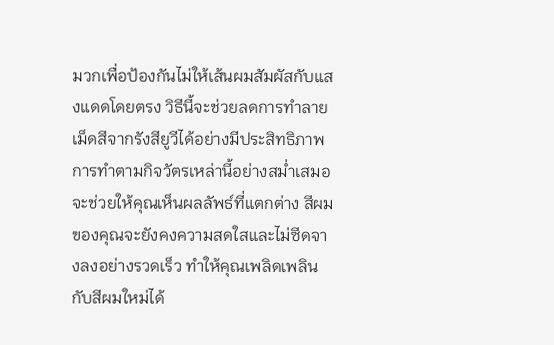มวกเพื่อป้องกันไม่ให้เส้นผมสัมผัสกับแสงแดดโดยตรง วิธีนี้จะช่วยลดการทำลายเม็ดสีจากรังสียูวีได้อย่างมีประสิทธิภาพ
การทำตามกิจวัตรเหล่านี้อย่างสม่ำเสมอ จะช่วยให้คุณเห็นผลลัพธ์ที่แตกต่าง สีผมของคุณจะยังคงความสดใสและไม่ซีดจางลงอย่างรวดเร็ว ทำให้คุณเพลิดเพลินกับสีผมใหม่ได้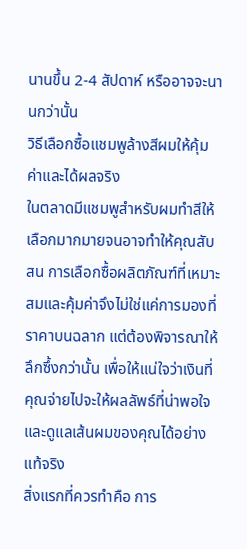นานขึ้น 2-4 สัปดาห์ หรืออาจจะนานกว่านั้น
วิธีเลือกซื้อแชมพูล้างสีผมให้คุ้มค่าและได้ผลจริง
ในตลาดมีแชมพูสำหรับผมทำสีให้เลือกมากมายจนอาจทำให้คุณสับสน การเลือกซื้อผลิตภัณฑ์ที่เหมาะสมและคุ้มค่าจึงไม่ใช่แค่การมองที่ราคาบนฉลาก แต่ต้องพิจารณาให้ลึกซึ้งกว่านั้น เพื่อให้แน่ใจว่าเงินที่คุณจ่ายไปจะให้ผลลัพธ์ที่น่าพอใจและดูแลเส้นผมของคุณได้อย่างแท้จริง
สิ่งแรกที่ควรทำคือ การ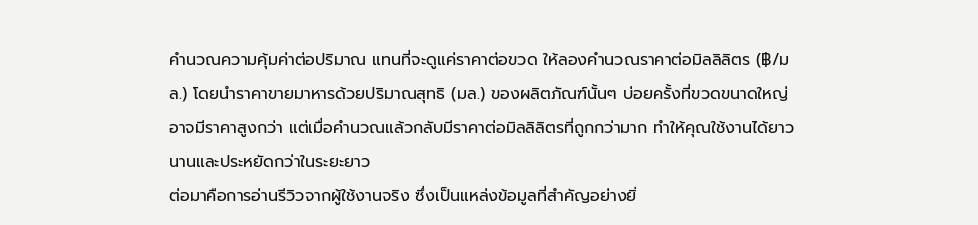คำนวณความคุ้มค่าต่อปริมาณ แทนที่จะดูแค่ราคาต่อขวด ให้ลองคำนวณราคาต่อมิลลิลิตร (฿/มล.) โดยนำราคาขายมาหารด้วยปริมาณสุทธิ (มล.) ของผลิตภัณฑ์นั้นๆ บ่อยครั้งที่ขวดขนาดใหญ่อาจมีราคาสูงกว่า แต่เมื่อคำนวณแล้วกลับมีราคาต่อมิลลิลิตรที่ถูกกว่ามาก ทำให้คุณใช้งานได้ยาวนานและประหยัดกว่าในระยะยาว
ต่อมาคือการอ่านรีวิวจากผู้ใช้งานจริง ซึ่งเป็นแหล่งข้อมูลที่สำคัญอย่างยิ่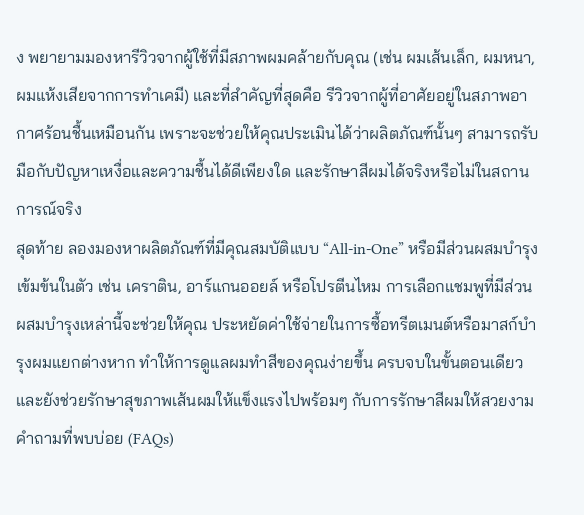ง พยายามมองหารีวิวจากผู้ใช้ที่มีสภาพผมคล้ายกับคุณ (เช่น ผมเส้นเล็ก, ผมหนา, ผมแห้งเสียจากการทำเคมี) และที่สำคัญที่สุดคือ รีวิวจากผู้ที่อาศัยอยู่ในสภาพอากาศร้อนชื้นเหมือนกัน เพราะจะช่วยให้คุณประเมินได้ว่าผลิตภัณฑ์นั้นๆ สามารถรับมือกับปัญหาเหงื่อและความชื้นได้ดีเพียงใด และรักษาสีผมได้จริงหรือไม่ในสถานการณ์จริง
สุดท้าย ลองมองหาผลิตภัณฑ์ที่มีคุณสมบัติแบบ “All-in-One” หรือมีส่วนผสมบำรุงเข้มข้นในตัว เช่น เคราติน, อาร์แกนออยล์ หรือโปรตีนไหม การเลือกแชมพูที่มีส่วนผสมบำรุงเหล่านี้จะช่วยให้คุณ ประหยัดค่าใช้จ่ายในการซื้อทรีตเมนต์หรือมาสก์บำรุงผมแยกต่างหาก ทำให้การดูแลผมทำสีของคุณง่ายขึ้น ครบจบในขั้นตอนเดียว และยังช่วยรักษาสุขภาพเส้นผมให้แข็งแรงไปพร้อมๆ กับการรักษาสีผมให้สวยงาม
คำถามที่พบบ่อย (FAQs)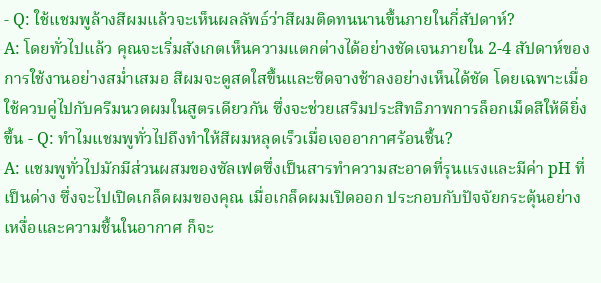- Q: ใช้แชมพูล้างสีผมแล้วจะเห็นผลลัพธ์ว่าสีผมติดทนนานขึ้นภายในกี่สัปดาห์?
A: โดยทั่วไปแล้ว คุณจะเริ่มสังเกตเห็นความแตกต่างได้อย่างชัดเจนภายใน 2-4 สัปดาห์ของการใช้งานอย่างสม่ำเสมอ สีผมจะดูสดใสขึ้นและซีดจางช้าลงอย่างเห็นได้ชัด โดยเฉพาะเมื่อใช้ควบคู่ไปกับครีมนวดผมในสูตรเดียวกัน ซึ่งจะช่วยเสริมประสิทธิภาพการล็อกเม็ดสีให้ดียิ่งขึ้น - Q: ทำไมแชมพูทั่วไปถึงทำให้สีผมหลุดเร็วเมื่อเจออากาศร้อนชื้น?
A: แชมพูทั่วไปมักมีส่วนผสมของซัลเฟตซึ่งเป็นสารทำความสะอาดที่รุนแรงและมีค่า pH ที่เป็นด่าง ซึ่งจะไปเปิดเกล็ดผมของคุณ เมื่อเกล็ดผมเปิดออก ประกอบกับปัจจัยกระตุ้นอย่างเหงื่อและความชื้นในอากาศ ก็จะ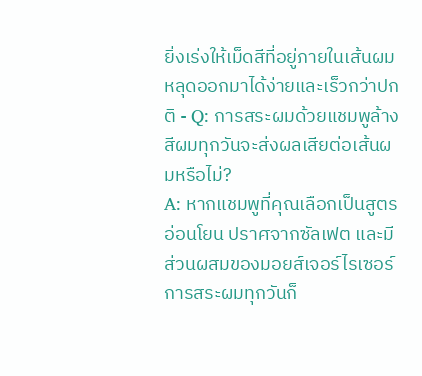ยิ่งเร่งให้เม็ดสีที่อยู่ภายในเส้นผมหลุดออกมาได้ง่ายและเร็วกว่าปกติ - Q: การสระผมด้วยแชมพูล้างสีผมทุกวันจะส่งผลเสียต่อเส้นผมหรือไม่?
A: หากแชมพูที่คุณเลือกเป็นสูตรอ่อนโยน ปราศจากซัลเฟต และมีส่วนผสมของมอยส์เจอร์ไรเซอร์ การสระผมทุกวันก็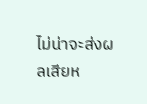ไม่น่าจะส่งผลเสียห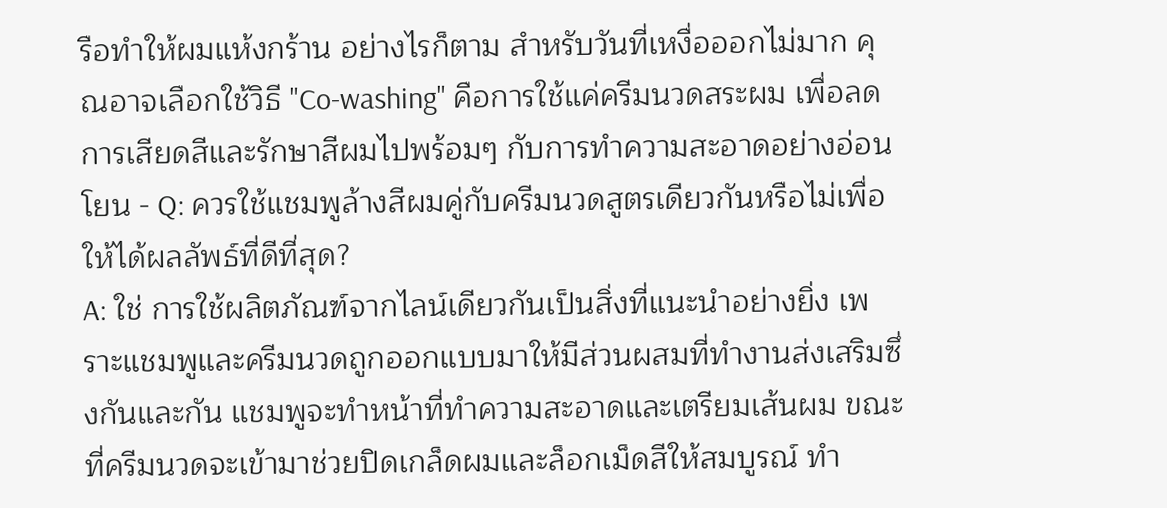รือทำให้ผมแห้งกร้าน อย่างไรก็ตาม สำหรับวันที่เหงื่อออกไม่มาก คุณอาจเลือกใช้วิธี "Co-washing" คือการใช้แค่ครีมนวดสระผม เพื่อลดการเสียดสีและรักษาสีผมไปพร้อมๆ กับการทำความสะอาดอย่างอ่อนโยน - Q: ควรใช้แชมพูล้างสีผมคู่กับครีมนวดสูตรเดียวกันหรือไม่เพื่อให้ได้ผลลัพธ์ที่ดีที่สุด?
A: ใช่ การใช้ผลิตภัณฑ์จากไลน์เดียวกันเป็นสิ่งที่แนะนำอย่างยิ่ง เพราะแชมพูและครีมนวดถูกออกแบบมาให้มีส่วนผสมที่ทำงานส่งเสริมซึ่งกันและกัน แชมพูจะทำหน้าที่ทำความสะอาดและเตรียมเส้นผม ขณะที่ครีมนวดจะเข้ามาช่วยปิดเกล็ดผมและล็อกเม็ดสีให้สมบูรณ์ ทำ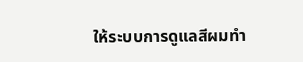ให้ระบบการดูแลสีผมทำ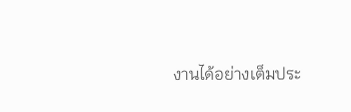งานได้อย่างเต็มประ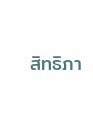สิทธิภา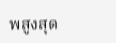พสูงสุด